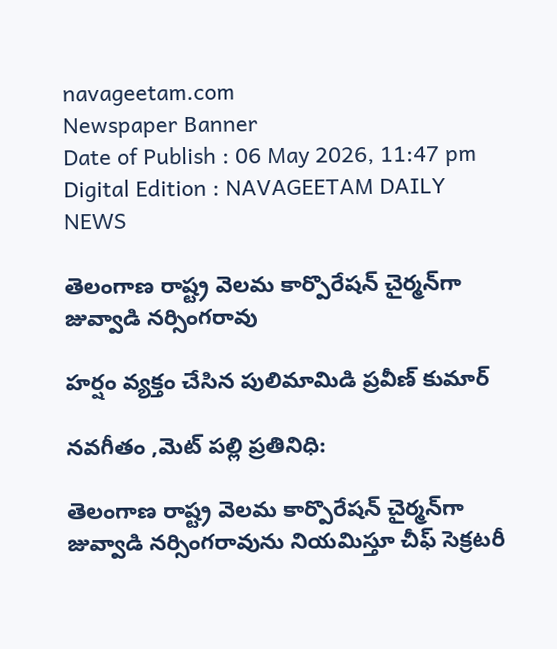navageetam.com
Newspaper Banner
Date of Publish : 06 May 2026, 11:47 pm Digital Edition : NAVAGEETAM DAILY NEWS

తెలంగాణ రాష్ట్ర వెలమ కార్పొరేషన్ చైర్మన్‌గా జువ్వాడి నర్సింగరావు

హర్షం వ్యక్తం చేసిన పులిమామిడి ప్రవీణ్ కుమార్

నవగీతం ,మెట్ పల్లి ప్రతినిధి:

తెలంగాణ రాష్ట్ర వెలమ కార్పొరేషన్ చైర్మన్‌గా జువ్వాడి నర్సింగరావును నియమిస్తూ చీఫ్ సెక్రటరీ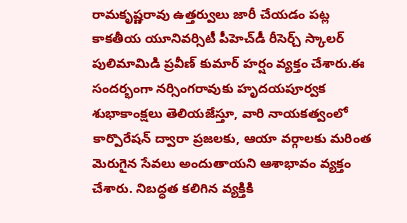రామకృష్ణరావు ఉత్తర్వులు జారీ చేయడం పట్ల కాకతీయ యూనివర్సిటీ పీహెచ్‌డీ రీసెర్చ్ స్కాలర్ పులిమామిడి ప్రవీణ్ కుమార్ హర్షం వ్యక్తం చేశారు.ఈ సందర్భంగా నర్సింగరావుకు హృదయపూర్వక శుభాకాంక్షలు తెలియజేస్తూ, వారి నాయకత్వంలో కార్పొరేషన్ ద్వారా ప్రజలకు, ఆయా వర్గాలకు మరింత మెరుగైన సేవలు అందుతాయని ఆశాభావం వ్యక్తం చేశారు. నిబద్ధత కలిగిన వ్యక్తికి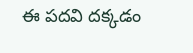ఈ పదవి దక్కడం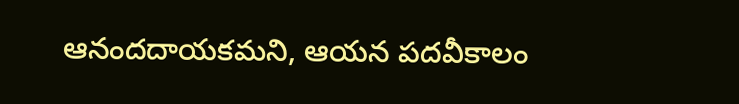ఆనందదాయకమని, ఆయన పదవీకాలం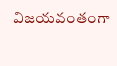విజయవంతంగా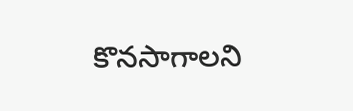కొనసాగాలని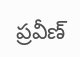ప్రవీణ్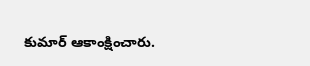కుమార్ ఆకాంక్షించారు.